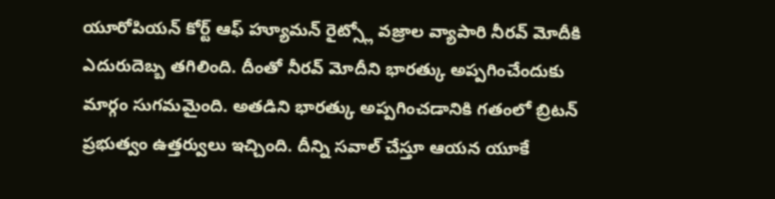యూరోపియన్ కోర్ట్ ఆఫ్ హ్యూమన్ రైట్స్లో వజ్రాల వ్యాపారి నీరవ్ మోదీకి ఎదురుదెబ్బ తగిలింది. దీంతో నీరవ్ మోదీని భారత్కు అప్పగించేందుకు మార్గం సుగమమైంది. అతడిని భారత్కు అప్పగించడానికి గతంలో బ్రిటన్ ప్రభుత్వం ఉత్తర్వులు ఇచ్చింది. దీన్ని సవాల్ చేస్తూ ఆయన యూకే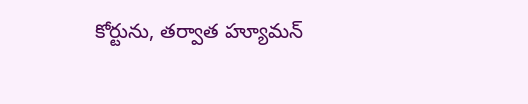కోర్టును, తర్వాత హ్యూమన్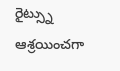రైట్స్ను ఆశ్రయించగా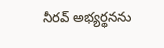నీరవ్ అభ్యర్థనను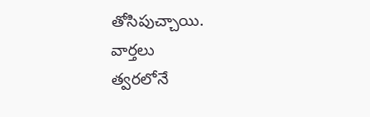తోసిపుచ్చాయి.
వార్తలు
త్వరలోనే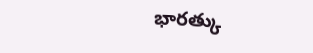భారత్కు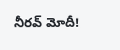నీరవ్ మోదీ!